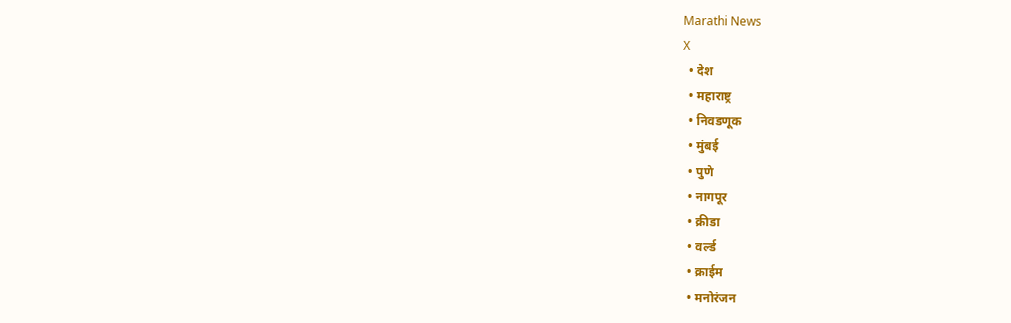Marathi News
X
  • देश
  • महाराष्ट्र
  • निवडणूक
  • मुंबई
  • पुणे
  • नागपूर
  • क्रीडा
  • वर्ल्ड
  • क्राईम
  • मनोरंजन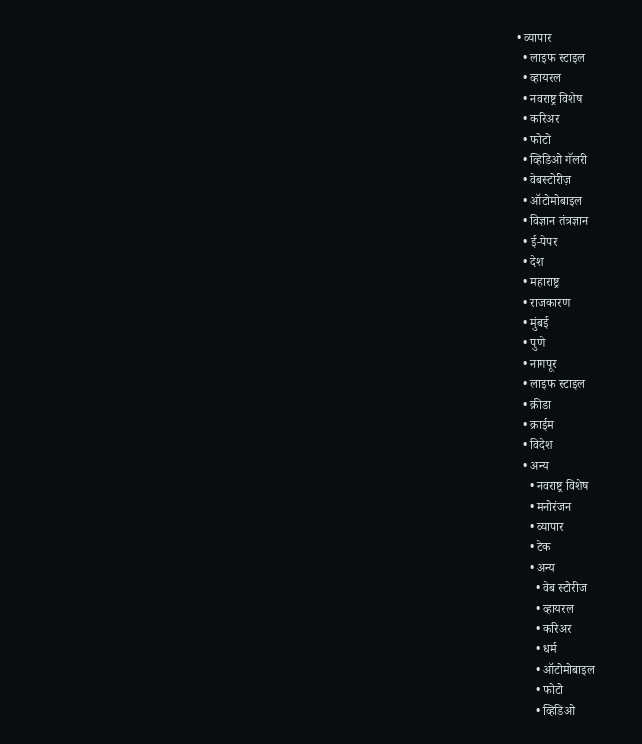• व्यापार
  • लाइफ स्टाइल
  • व्हायरल
  • नवराष्ट्र विशेष
  • करिअर
  • फोटो
  • व्हिडिओ गॅलरी
  • वेबस्टोरीज़
  • ऑटोमोबाइल
  • विज्ञान तंत्रज्ञान
  • ई-पेपर
  • देश
  • महाराष्ट्र
  • राजकारण
  • मुंबई
  • पुणे
  • नागपूर
  • लाइफ स्टाइल
  • क्रीडा
  • क्राईम
  • विदेश
  • अन्य
    • नवराष्ट्र विशेष
    • मनोरंजन
    • व्यापार
    • टेक
    • अन्य
      • वेब स्टोरीज
      • व्हायरल
      • करिअर
      • धर्म
      • ऑटोमोबाइल
      • फोटो
      • व्हिडिओ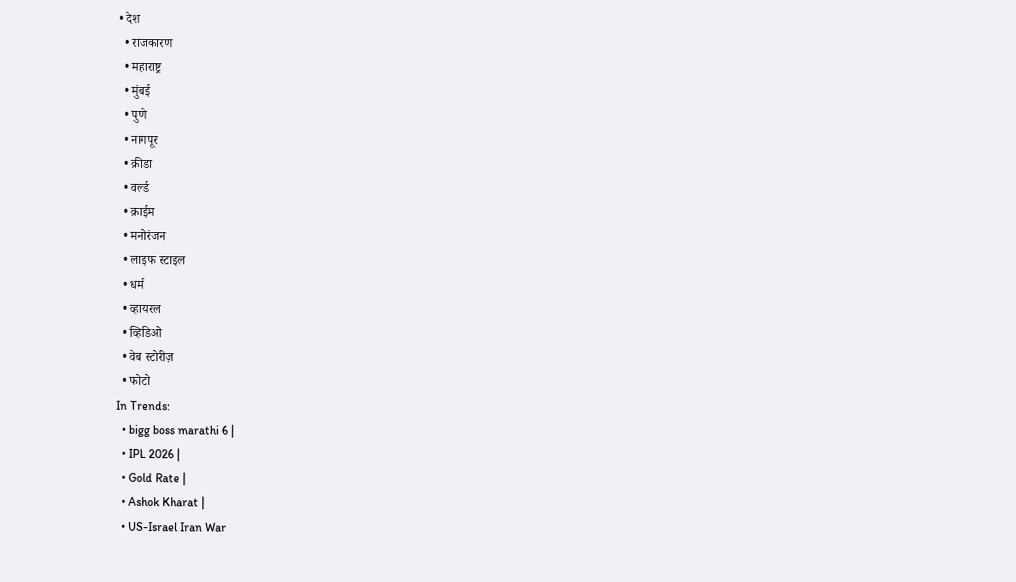• देश
  • राजकारण
  • महाराष्ट्र
  • मुंबई
  • पुणे
  • नागपूर
  • क्रीडा
  • वर्ल्ड
  • क्राईम
  • मनोरंजन
  • लाइफ स्टाइल
  • धर्म
  • व्हायरल
  • व्हिडिओ
  • वेब स्टोरीज़
  • फोटो
In Trends:
  • bigg boss marathi 6 |
  • IPL 2026 |
  • Gold Rate |
  • Ashok Kharat |
  • US-Israel Iran War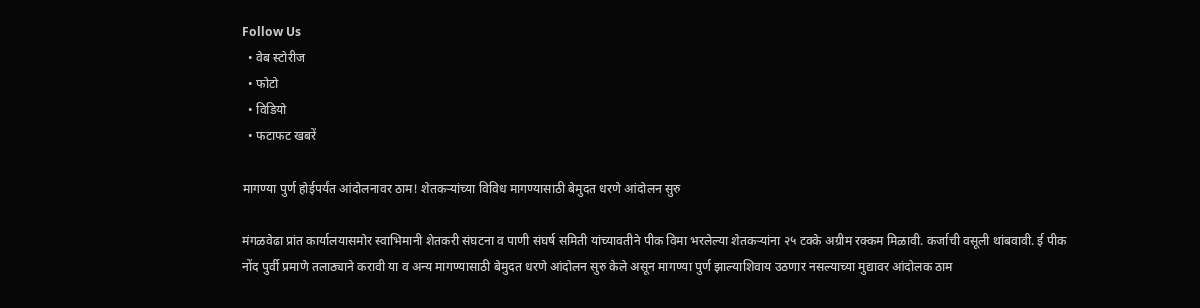Follow Us
  • वेब स्टोरीज
  • फोटो
  • विडियो
  • फटाफट खबरें

मागण्या पुर्ण होईपर्यंत आंदोलनावर ठाम! शेतकऱ्यांच्या विविध मागण्यासाठी बेमुदत धरणे आंदोलन सुरु

मंगळवेढा प्रांत कार्यालयासमोर स्वाभिमानी शेतकरी संघटना व पाणी संघर्ष समिती यांच्यावतीने पीक विमा भरलेल्या शेतकऱ्यांना २५ टक्के अग्रीम रक्कम मिळावी. कर्जाची वसूली थांबवावी. ई पीक नोंद पुर्वी प्रमाणे तलाठ्याने करावी या व अन्य मागण्यासाठी बेमुदत धरणे आंदोलन सुरु केले असून मागण्या पुर्ण झाल्याशिवाय उठणार नसल्याच्या मुद्यावर आंदोलक ठाम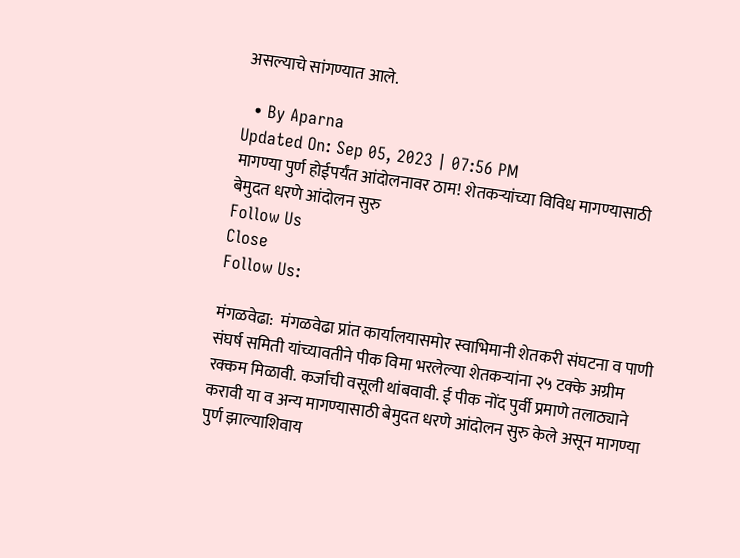असल्याचे सांगण्यात आले.

  • By Aparna
Updated On: Sep 05, 2023 | 07:56 PM
मागण्या पुर्ण होईपर्यंत आंदोलनावर ठाम! शेतकऱ्यांच्या विविध मागण्यासाठी बेमुदत धरणे आंदोलन सुरु
Follow Us
Close
Follow Us:

मंगळवेढा:  मंगळवेढा प्रांत कार्यालयासमोर स्वाभिमानी शेतकरी संघटना व पाणी संघर्ष समिती यांच्यावतीने पीक विमा भरलेल्या शेतकऱ्यांना २५ टक्के अग्रीम रक्कम मिळावी. कर्जाची वसूली थांबवावी. ई पीक नोंद पुर्वी प्रमाणे तलाठ्याने करावी या व अन्य मागण्यासाठी बेमुदत धरणे आंदोलन सुरु केले असून मागण्या पुर्ण झाल्याशिवाय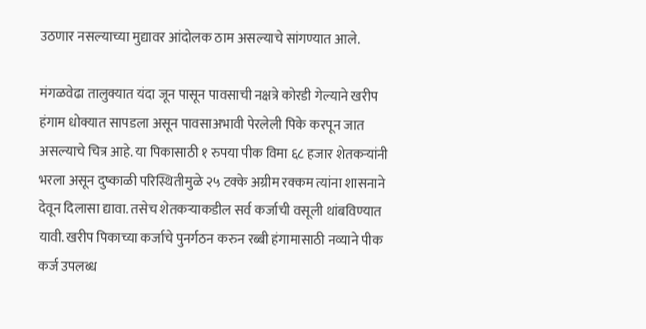उठणार नसल्याच्या मुद्यावर आंदोलक ठाम असल्याचे सांगण्यात आले.

मंगळवेढा तालुक्यात यंदा जून पासून पावसाची नक्षत्रे कोरडी गेल्याने खरीप हंगाम धोक्यात सापडला असून पावसाअभावी पेरलेली पिके करपून जात असल्याचे चित्र आहे. या पिकासाठी १ रुपया पीक विमा ६८ हजार शेतकऱ्यांनी भरला असून दुष्काळी परिस्थितीमुळे २५ टक्के अग्रीम रक्कम त्यांना शासनाने देवून दिलासा द्यावा. तसेच शेतकर्‍याकडील सर्व कर्जाची वसूली थांबविण्यात यावी. खरीप पिकाच्या कर्जाचे पुनर्गठन करुन रब्बी हंगामासाठी नव्याने पीक कर्ज उपलब्ध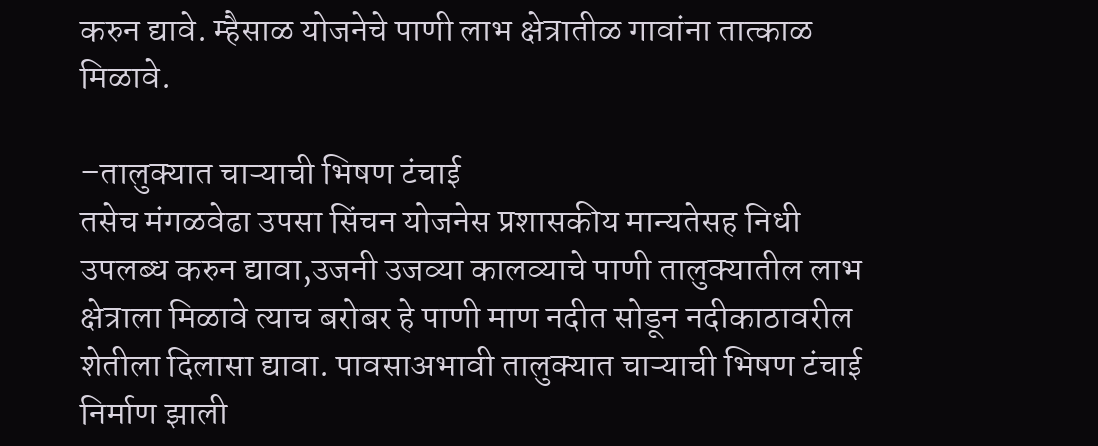करुन द्यावे. म्हैसाळ योजनेचे पाणी लाभ क्षेत्रातीळ गावांना तात्काळ मिळावे.

–तालुक्यात चाऱ्याची भिषण टंचाई
तसेच मंगळवेढा उपसा सिंचन योजनेस प्रशासकीय मान्यतेसह निधी उपलब्ध करुन द्यावा,उजनी उजव्या कालव्याचे पाणी तालुक्यातील लाभ क्षेत्राला मिळावे त्याच बरोबर हे पाणी माण नदीत सोडून नदीकाठावरील शेतीला दिलासा द्यावा. पावसाअभावी तालुक्यात चाऱ्याची भिषण टंचाई निर्माण झाली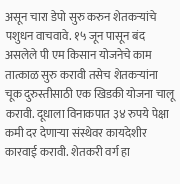असून चारा डेपो सुरु करुन शेतकऱ्यांचे पशुधन वाचवावे. १५ जून पासून बंद असलेले पी एम किसान योजनेचे काम तात्काळ सुरु करावी तसेच शेतकऱ्यांना चूक दुरुस्तीसाठी एक खिडकी योजना चालू करावी. दूधाला विनाकपात ३४ रुपये पेक्षा कमी दर देणार्‍या संस्थेवर कायदेशीर कारवाई करावी. शेतकरी वर्ग हा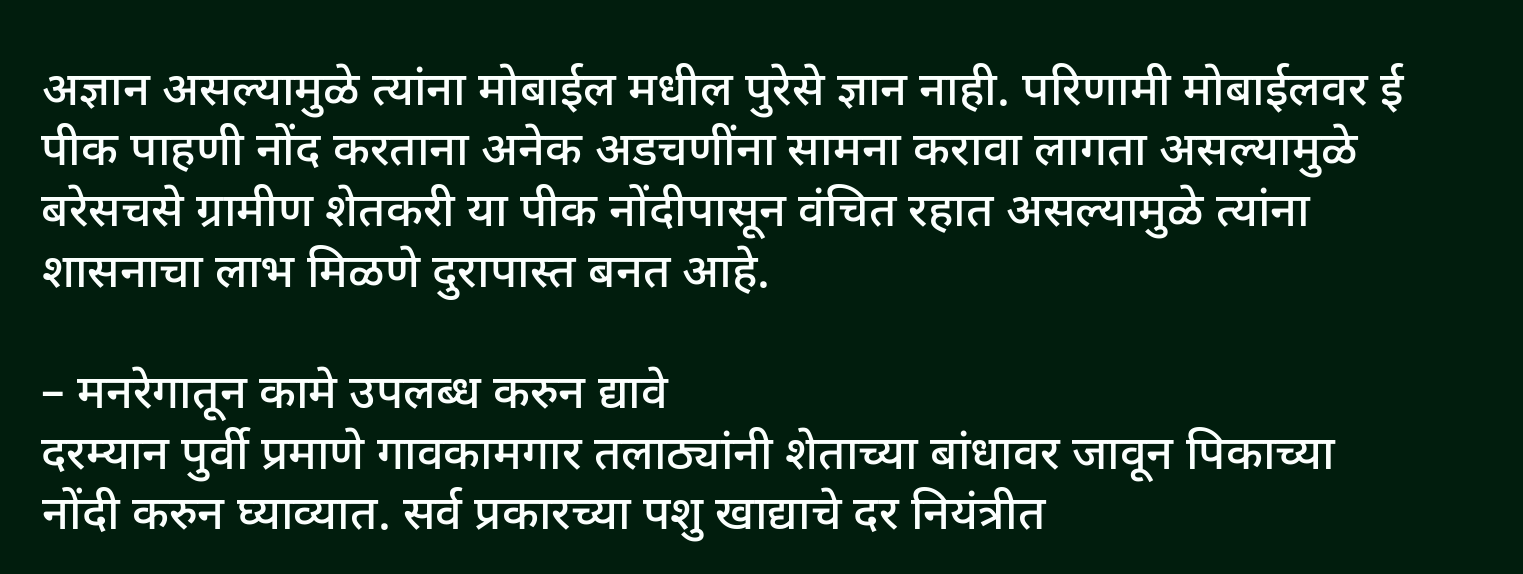अज्ञान असल्यामुळे त्यांना मोबाईल मधील पुरेसे ज्ञान नाही. परिणामी मोबाईलवर ई पीक पाहणी नोंद करताना अनेक अडचणींना सामना करावा लागता असल्यामुळे बरेसचसे ग्रामीण शेतकरी या पीक नोंदीपासून वंचित रहात असल्यामुळे त्यांना शासनाचा लाभ मिळणे दुरापास्त बनत आहे.

– मनरेगातून कामे उपलब्ध करुन द्यावे
दरम्यान पुर्वी प्रमाणे गावकामगार तलाठ्यांनी शेताच्या बांधावर जावून पिकाच्या नोंदी करुन घ्याव्यात. सर्व प्रकारच्या पशु खाद्याचे दर नियंत्रीत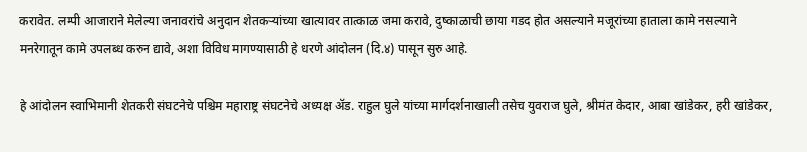करावेत. लम्पी आजाराने मेलेल्या जनावरांचे अनुदान शेतकर्‍यांच्या खात्यावर तात्काळ जमा करावे, दुष्काळाची छाया गडद होत असल्याने मजूरांच्या हाताला कामे नसल्याने मनरेगातून कामे उपलब्ध करुन द्यावे, अशा विविध मागण्यासाठी हे धरणे आंदोलन (दि.४) पासून सुरु आहे.

हे आंदोलन स्वाभिमानी शेतकरी संघटनेचे पश्चिम महाराष्ट्र संघटनेचे अध्यक्ष अ‍ॅड. राहुल घुले यांच्या मार्गदर्शनाखाली तसेच युवराज घुले, श्रीमंत केदार, आबा खांडेकर, हरी खांडेकर,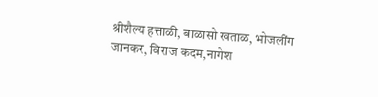श्रीशैल्य हत्ताळी, बाळासो खताळ, भोजलींग जानकर, विराज कदम,नागेश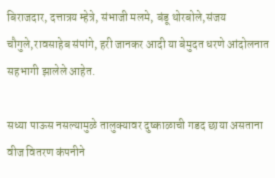बिराजदार, दत्तात्रय म्हेत्रे, संभाजी मलमे, बंडू थोरबोले,संजय चौगुले,रावसाहेब संपांगे, हरी जानकर आदी या बेमुदत धरणे आंदोलनात सहभागी झालेले आहेत.

सध्या पाऊस नसल्यामुळे तालुक्यावर दुष्काळाची गडद छाया असताना वीज वितरण कंपनीने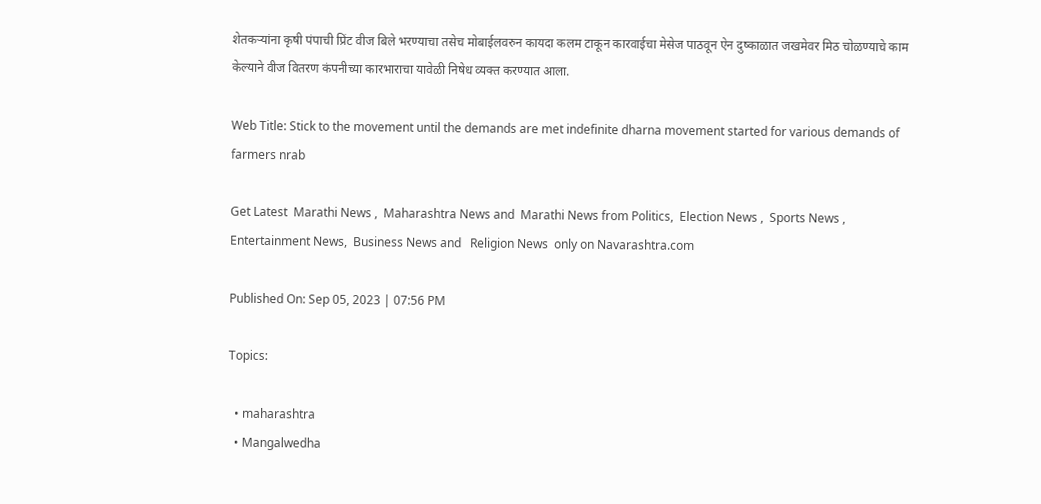शेतकर्‍यांना कृषी पंपाची प्रिंट वीज बिले भरण्याचा तसेच मोबाईलवरुन कायदा कलम टाकून कारवाईचा मेसेज पाठवून ऐन दुष्काळात जखमेवर मिठ चोळण्याचे काम केल्याने वीज वितरण कंपनीच्या कारभाराचा यावेळी निषेध व्यक्त करण्यात आला.

Web Title: Stick to the movement until the demands are met indefinite dharna movement started for various demands of farmers nrab

Get Latest  Marathi News ,  Maharashtra News and  Marathi News from Politics,  Election News ,  Sports News ,  Entertainment News,  Business News and   Religion News  only on Navarashtra.com

Published On: Sep 05, 2023 | 07:56 PM

Topics:

  • maharashtra
  • Mangalwedha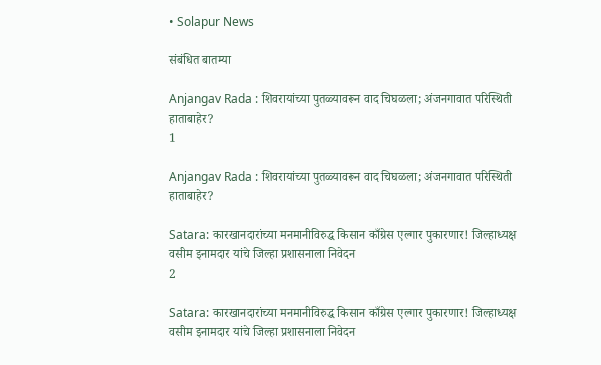• Solapur News

संबंधित बातम्या

Anjangav Rada : शिवरायांच्या पुतळ्यावरून वाद चिघळला; अंजनगावात परिस्थिती हाताबाहेर?
1

Anjangav Rada : शिवरायांच्या पुतळ्यावरून वाद चिघळला; अंजनगावात परिस्थिती हाताबाहेर?

Satara: कारखानदारांच्या मनमानीविरुद्ध किसान काँग्रेस एल्गार पुकारणार! जिल्हाध्यक्ष वसीम इनामदार यांचे जिल्हा प्रशासनाला निवेदन
2

Satara: कारखानदारांच्या मनमानीविरुद्ध किसान काँग्रेस एल्गार पुकारणार! जिल्हाध्यक्ष वसीम इनामदार यांचे जिल्हा प्रशासनाला निवेदन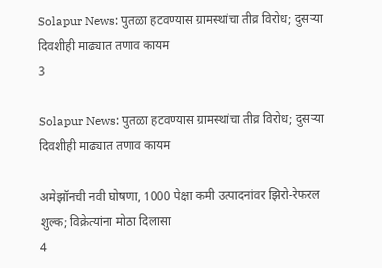Solapur News: पुतळा हटवण्यास ग्रामस्थांचा तीव्र विरोध; दुसऱ्या दिवशीही माढ्यात तणाव कायम
3

Solapur News: पुतळा हटवण्यास ग्रामस्थांचा तीव्र विरोध; दुसऱ्या दिवशीही माढ्यात तणाव कायम

अमेझॉनची नवी घोषणा, 1000 पेक्षा कमी उत्पादनांवर झिरो-रेफरल शुल्क; विक्रेत्यांना मोठा दिलासा
4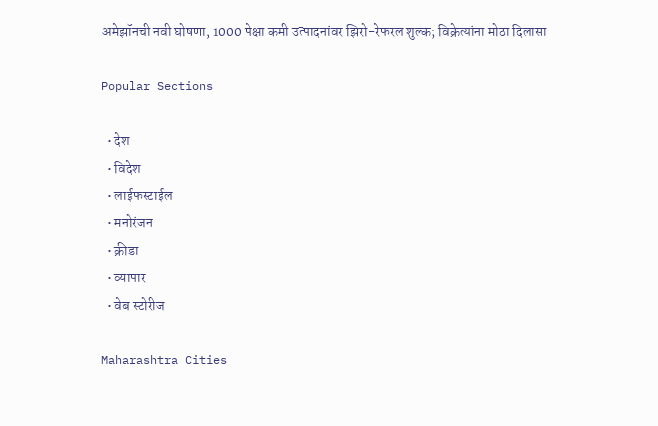अमेझॉनची नवी घोषणा, 1000 पेक्षा कमी उत्पादनांवर झिरो-रेफरल शुल्क; विक्रेत्यांना मोठा दिलासा

Popular Sections

  • देश
  • विदेश
  • लाईफस्टाईल
  • मनोरंजन
  • क्रीडा
  • व्यापार
  • वेब स्टोरीज

Maharashtra Cities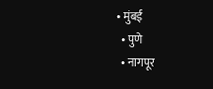• मुंबई
  • पुणे
  • नागपूर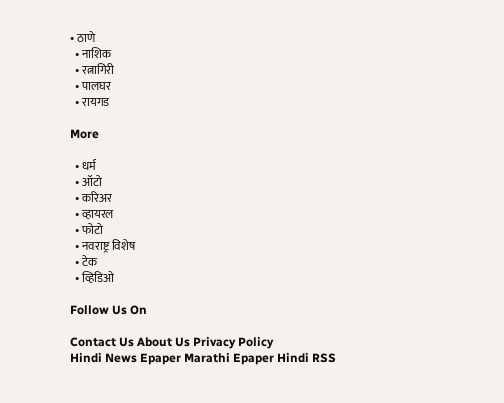• ठाणे
  • नाशिक
  • रत्नागिरी
  • पालघर
  • रायगड

More

  • धर्म
  • ऑटो
  • करिअर
  • व्हायरल
  • फोटो
  • नवराष्ट्र विशेष
  • टेक
  • व्हिडिओ

Follow Us On

Contact Us About Us Privacy Policy
Hindi News Epaper Marathi Epaper Hindi RSS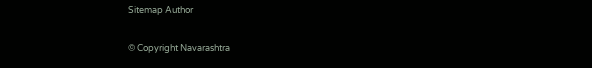Sitemap Author

© Copyright Navarashtra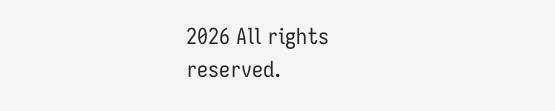2026 All rights reserved.